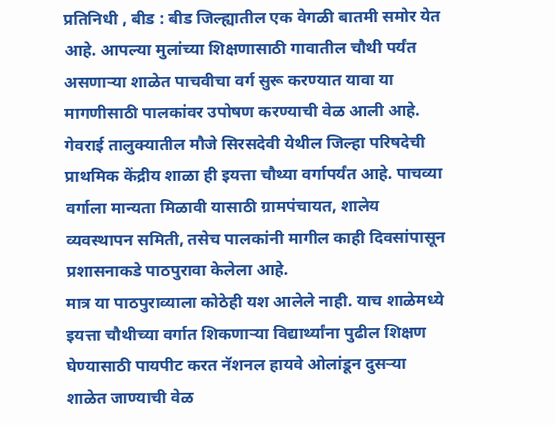प्रतिनिधी , बीड : बीड जिल्ह्यातील एक वेगळी बातमी समोर येत आहे. आपल्या मुलांच्या शिक्षणासाठी गावातील चौथी पर्यंत असणाऱ्या शाळेत पाचवीचा वर्ग सुरू करण्यात यावा या मागणीसाठी पालकांवर उपोषण करण्याची वेळ आली आहे. गेवराई तालुक्यातील मौजे सिरसदेवी येथील जिल्हा परिषदेची प्राथमिक केंद्रीय शाळा ही इयत्ता चौथ्या वर्गापर्यंत आहे. पाचव्या वर्गाला मान्यता मिळावी यासाठी ग्रामपंचायत, शालेय व्यवस्थापन समिती, तसेच पालकांनी मागील काही दिवसांपासून प्रशासनाकडे पाठपुरावा केलेला आहे.
मात्र या पाठपुराव्याला कोठेही यश आलेले नाही. याच शाळेमध्ये इयत्ता चौथीच्या वर्गात शिकणाऱ्या विद्यार्थ्यांना पुढील शिक्षण घेण्यासाठी पायपीट करत नॅशनल हायवे ओलांडून दुसऱ्या शाळेत जाण्याची वेळ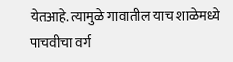येतआहे. त्यामुळे गावातील याच शाळेमध्ये पाचवीचा वर्ग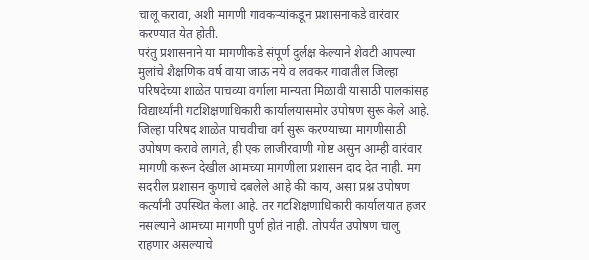चालू करावा, अशी मागणी गावकऱ्यांकडून प्रशासनाकडे वारंवार करण्यात येत होती.
परंतु प्रशासनाने या मागणीकडे संपूर्ण दुर्लक्ष केल्याने शेवटी आपल्या मुलांचे शैक्षणिक वर्ष वाया जाऊ नये व लवकर गावातील जिल्हा परिषदेच्या शाळेत पाचव्या वर्गाला मान्यता मिळावी यासाठी पालकांसह विद्यार्थ्यांनी गटशिक्षणाधिकारी कार्यालयासमोर उपोषण सुरू केले आहे.
जिल्हा परिषद शाळेत पाचवीचा वर्ग सुरू करण्याच्या मागणीसाठी उपोषण करावे लागते, ही एक लाजीरवाणी गोष्ट असुन आम्ही वारंवार मागणी करून देखील आमच्या मागणीला प्रशासन दाद देत नाही. मग सदरील प्रशासन कुणाचे दबलेले आहे की काय, असा प्रश्न उपोषण कर्त्यांनी उपस्थित केला आहे. तर गटशिक्षणाधिकारी कार्यालयात हजर नसल्याने आमच्या मागणी पुर्ण होतं नाही. तोपर्यंत उपोषण चालु राहणार असल्याचे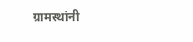ग्रामस्थांनी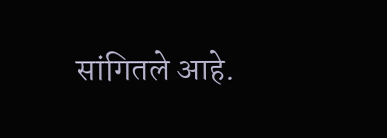सांगितले आहे.